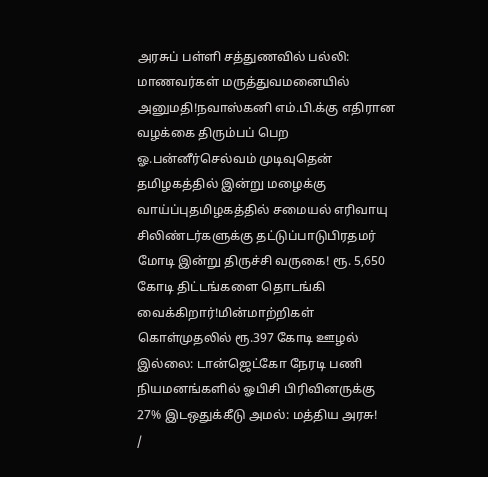அரசுப் பள்ளி சத்துணவில் பல்லி: மாணவர்கள் மருத்துவமனையில் அனுமதி!நவாஸ்கனி எம்.பி.க்கு எதிரான வழக்கை திரும்பப் பெற ஓ.பன்னீர்செல்வம் முடிவுதென் தமிழகத்தில் இன்று மழைக்கு வாய்ப்புதமிழகத்தில் சமையல் எரிவாயு சிலிண்டர்களுக்கு தட்டுப்பாடுபிரதமர் மோடி இன்று திருச்சி வருகை! ரூ. 5,650 கோடி திட்டங்களை தொடங்கி வைக்கிறார்!மின்மாற்றிகள் கொள்முதலில் ரூ.397 கோடி ஊழல் இல்லை: டான்ஜெட்கோ நேரடி பணி நியமனங்களில் ஓபிசி பிரிவினருக்கு 27% இடஒதுக்கீடு அமல்: மத்திய அரசு!
/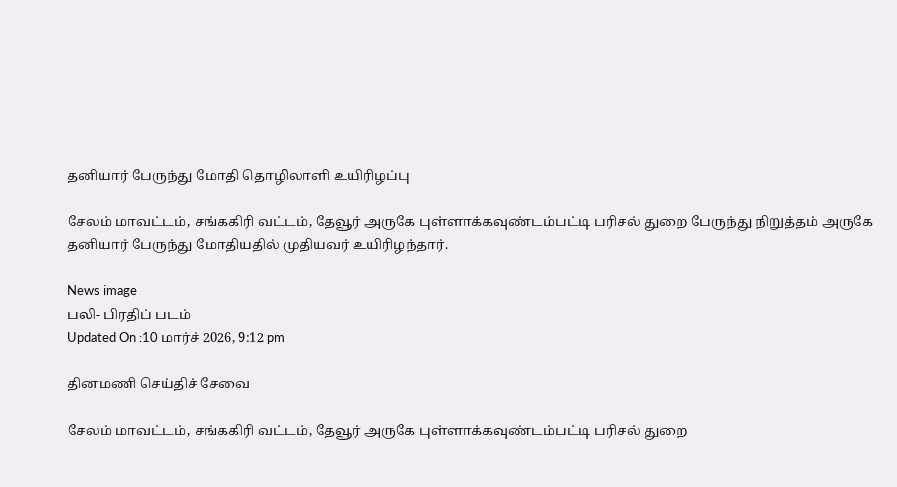தனியார் பேருந்து மோதி தொழிலாளி உயிரிழப்பு

சேலம் மாவட்டம், சங்ககிரி வட்டம், தேவூர் அருகே புள்ளாக்கவுண்டம்பட்டி பரிசல் துறை பேருந்து நிறுத்தம் அருகே தனியார் பேருந்து மோதியதில் முதியவர் உயிரிழந்தார்.

News image
பலி- பிரதிப் படம்
Updated On :10 மார்ச் 2026, 9:12 pm

தினமணி செய்திச் சேவை

சேலம் மாவட்டம், சங்ககிரி வட்டம், தேவூர் அருகே புள்ளாக்கவுண்டம்பட்டி பரிசல் துறை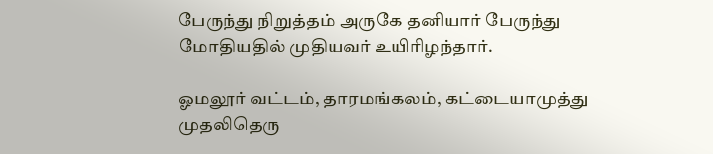பேருந்து நிறுத்தம் அருகே தனியார் பேருந்து மோதியதில் முதியவர் உயிரிழந்தார்.

ஓமலூர் வட்டம், தாரமங்கலம், கட்டையாமுத்து முதலிதெரு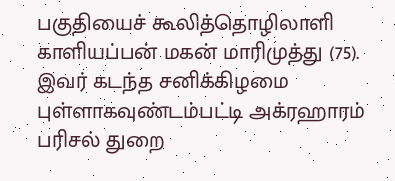பகுதியைச் கூலித்தொழிலாளி காளியப்பன் மகன் மாரிமுத்து (75). இவர் கடந்த சனிக்கிழமை புள்ளாகவுண்டம்பட்டி அக்ரஹாரம் பரிசல் துறை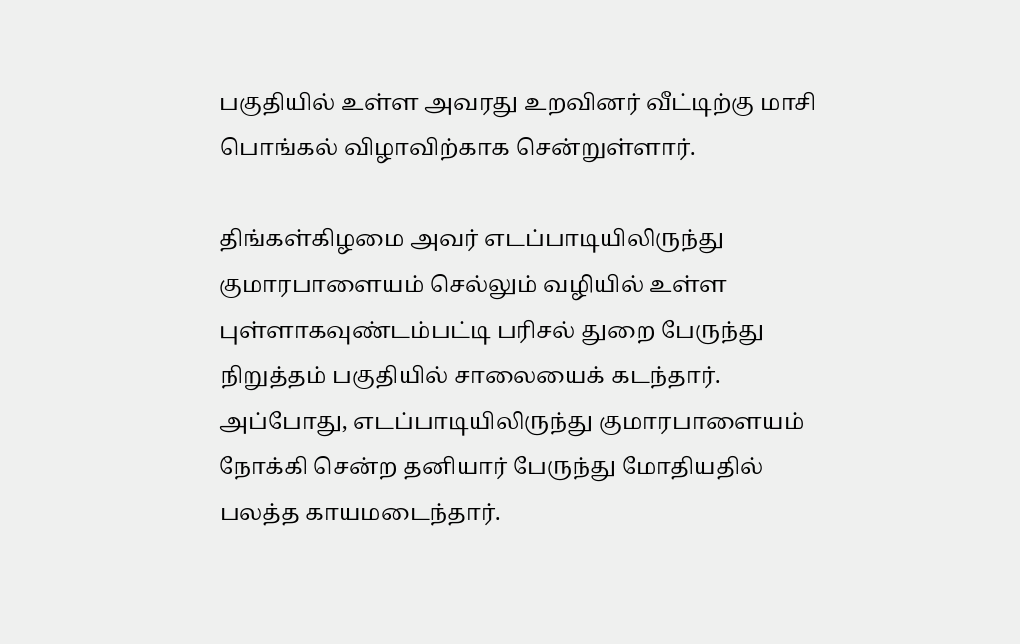பகுதியில் உள்ள அவரது உறவினர் வீட்டிற்கு மாசி பொங்கல் விழாவிற்காக சென்றுள்ளார்.

திங்கள்கிழமை அவர் எடப்பாடியிலிருந்து குமாரபாளையம் செல்லும் வழியில் உள்ள புள்ளாகவுண்டம்பட்டி பரிசல் துறை பேருந்து நிறுத்தம் பகுதியில் சாலையைக் கடந்தார். அப்போது, எடப்பாடியிலிருந்து குமாரபாளையம் நோக்கி சென்ற தனியார் பேருந்து மோதியதில் பலத்த காயமடைந்தார்.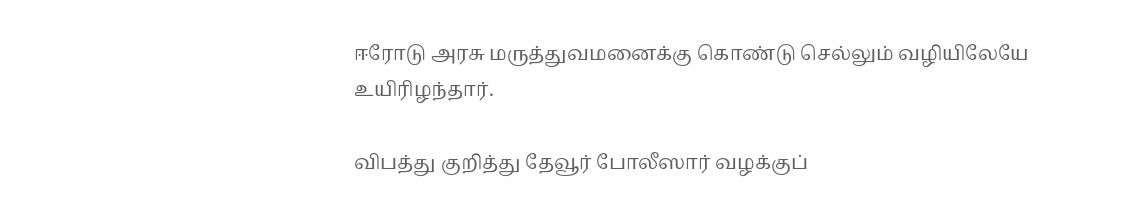ஈரோடு அரசு மருத்துவமனைக்கு கொண்டு செல்லும் வழியிலேயே உயிரிழந்தார்.

விபத்து குறித்து தேவூர் போலீஸார் வழக்குப்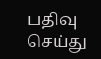பதிவு செய்து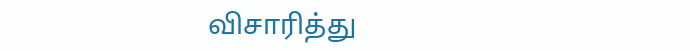விசாரித்து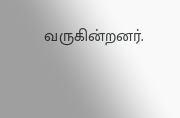வருகின்றனர்.